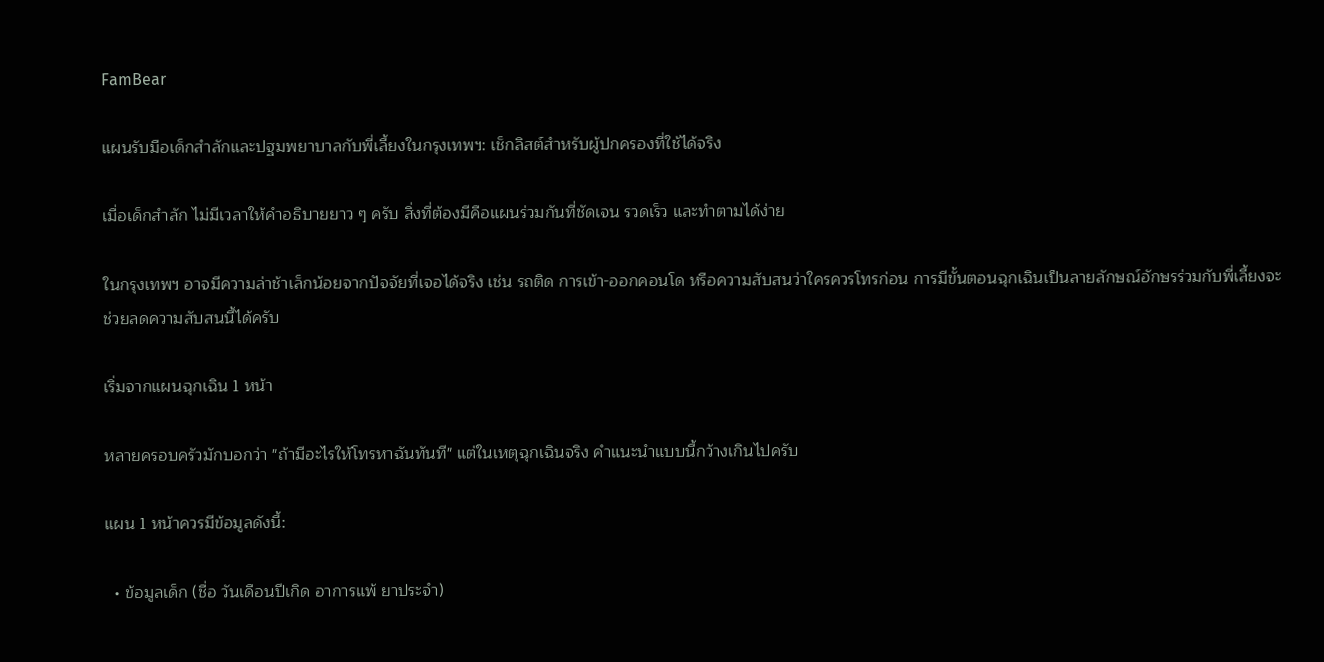FamBear

แผนรับมือเด็กสำลักและปฐมพยาบาลกับพี่เลี้ยงในกรุงเทพฯ: เช็กลิสต์สำหรับผู้ปกครองที่ใช้ได้จริง

เมื่อเด็กสำลัก ไม่มีเวลาให้คำอธิบายยาว ๆ ครับ สิ่งที่ต้องมีคือแผนร่วมกันที่ชัดเจน รวดเร็ว และทำตามได้ง่าย

ในกรุงเทพฯ อาจมีความล่าช้าเล็กน้อยจากปัจจัยที่เจอได้จริง เช่น รถติด การเข้า-ออกคอนโด หรือความสับสนว่าใครควรโทรก่อน การมีขั้นตอนฉุกเฉินเป็นลายลักษณ์อักษรร่วมกับพี่เลี้ยงจะช่วยลดความสับสนนี้ได้ครับ

เริ่มจากแผนฉุกเฉิน 1 หน้า

หลายครอบครัวมักบอกว่า "ถ้ามีอะไรให้โทรหาฉันทันที" แต่ในเหตุฉุกเฉินจริง คำแนะนำแบบนี้กว้างเกินไปครับ

แผน 1 หน้าควรมีข้อมูลดังนี้:

  • ข้อมูลเด็ก (ชื่อ วันเดือนปีเกิด อาการแพ้ ยาประจำ)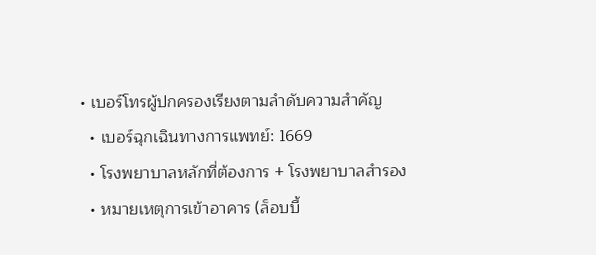• เบอร์โทรผู้ปกครองเรียงตามลำดับความสำคัญ
  • เบอร์ฉุกเฉินทางการแพทย์: 1669
  • โรงพยาบาลหลักที่ต้องการ + โรงพยาบาลสำรอง
  • หมายเหตุการเข้าอาคาร (ล็อบบี้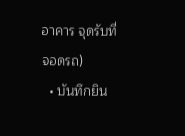อาคาร จุดรับที่จอดรถ)
  • บันทึกยิน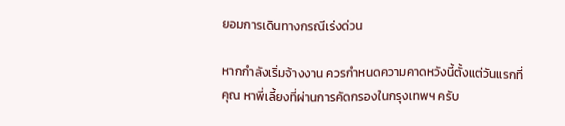ยอมการเดินทางกรณีเร่งด่วน

หากกำลังเริ่มจ้างงาน ควรกำหนดความคาดหวังนี้ตั้งแต่วันแรกที่คุณ หาพี่เลี้ยงที่ผ่านการคัดกรองในกรุงเทพฯ ครับ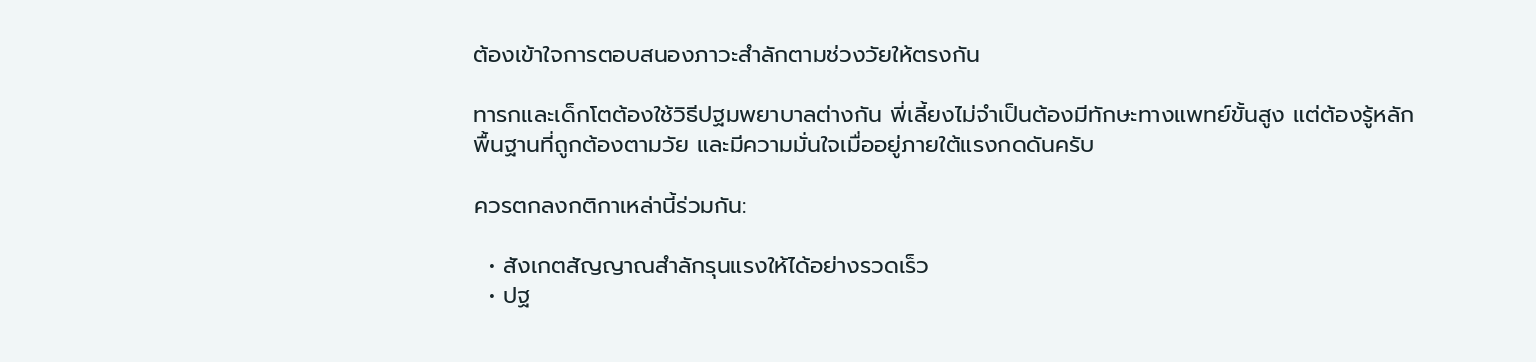ต้องเข้าใจการตอบสนองภาวะสำลักตามช่วงวัยให้ตรงกัน

ทารกและเด็กโตต้องใช้วิธีปฐมพยาบาลต่างกัน พี่เลี้ยงไม่จำเป็นต้องมีทักษะทางแพทย์ขั้นสูง แต่ต้องรู้หลักพื้นฐานที่ถูกต้องตามวัย และมีความมั่นใจเมื่ออยู่ภายใต้แรงกดดันครับ

ควรตกลงกติกาเหล่านี้ร่วมกัน:

  • สังเกตสัญญาณสำลักรุนแรงให้ได้อย่างรวดเร็ว
  • ปฐ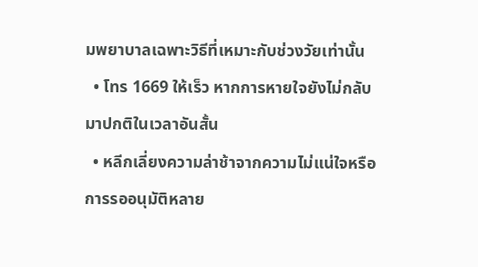มพยาบาลเฉพาะวิธีที่เหมาะกับช่วงวัยเท่านั้น
  • โทร 1669 ให้เร็ว หากการหายใจยังไม่กลับมาปกติในเวลาอันสั้น
  • หลีกเลี่ยงความล่าช้าจากความไม่แน่ใจหรือการรออนุมัติหลาย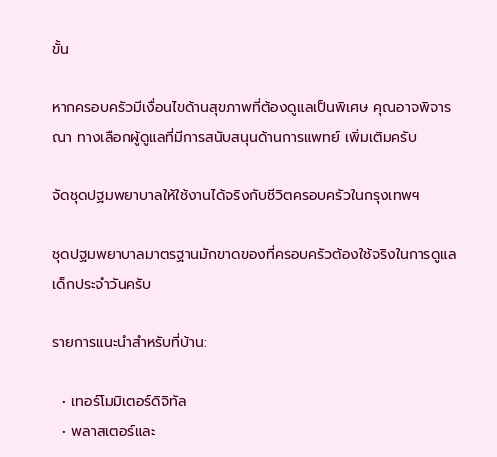ขั้น

หากครอบครัวมีเงื่อนไขด้านสุขภาพที่ต้องดูแลเป็นพิเศษ คุณอาจพิจารณา ทางเลือกผู้ดูแลที่มีการสนับสนุนด้านการแพทย์ เพิ่มเติมครับ

จัดชุดปฐมพยาบาลให้ใช้งานได้จริงกับชีวิตครอบครัวในกรุงเทพฯ

ชุดปฐมพยาบาลมาตรฐานมักขาดของที่ครอบครัวต้องใช้จริงในการดูแลเด็กประจำวันครับ

รายการแนะนำสำหรับที่บ้าน:

  • เทอร์โมมิเตอร์ดิจิทัล
  • พลาสเตอร์และ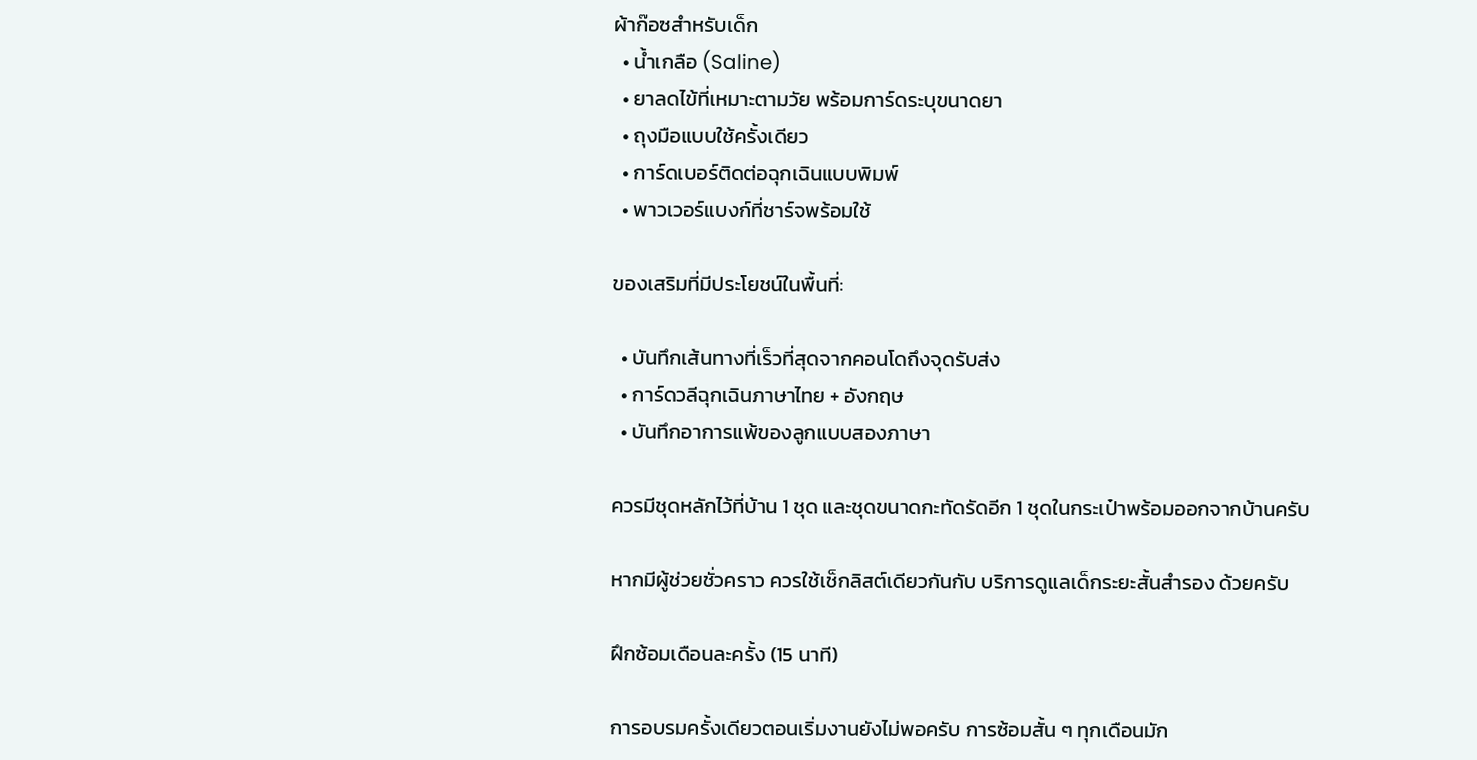ผ้าก๊อซสำหรับเด็ก
  • น้ำเกลือ (Saline)
  • ยาลดไข้ที่เหมาะตามวัย พร้อมการ์ดระบุขนาดยา
  • ถุงมือแบบใช้ครั้งเดียว
  • การ์ดเบอร์ติดต่อฉุกเฉินแบบพิมพ์
  • พาวเวอร์แบงก์ที่ชาร์จพร้อมใช้

ของเสริมที่มีประโยชน์ในพื้นที่:

  • บันทึกเส้นทางที่เร็วที่สุดจากคอนโดถึงจุดรับส่ง
  • การ์ดวลีฉุกเฉินภาษาไทย + อังกฤษ
  • บันทึกอาการแพ้ของลูกแบบสองภาษา

ควรมีชุดหลักไว้ที่บ้าน 1 ชุด และชุดขนาดกะทัดรัดอีก 1 ชุดในกระเป๋าพร้อมออกจากบ้านครับ

หากมีผู้ช่วยชั่วคราว ควรใช้เช็กลิสต์เดียวกันกับ บริการดูแลเด็กระยะสั้นสำรอง ด้วยครับ

ฝึกซ้อมเดือนละครั้ง (15 นาที)

การอบรมครั้งเดียวตอนเริ่มงานยังไม่พอครับ การซ้อมสั้น ๆ ทุกเดือนมัก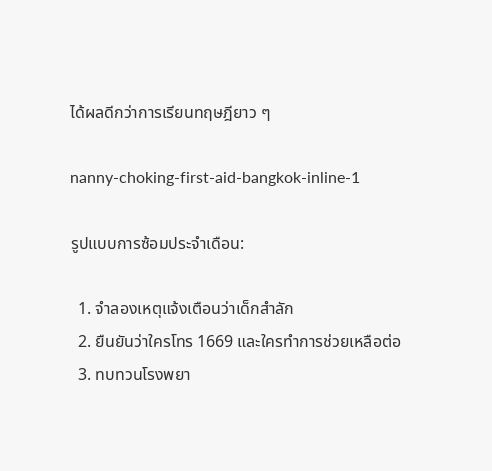ได้ผลดีกว่าการเรียนทฤษฎียาว ๆ

nanny-choking-first-aid-bangkok-inline-1

รูปแบบการซ้อมประจำเดือน:

  1. จำลองเหตุแจ้งเตือนว่าเด็กสำลัก
  2. ยืนยันว่าใครโทร 1669 และใครทำการช่วยเหลือต่อ
  3. ทบทวนโรงพยา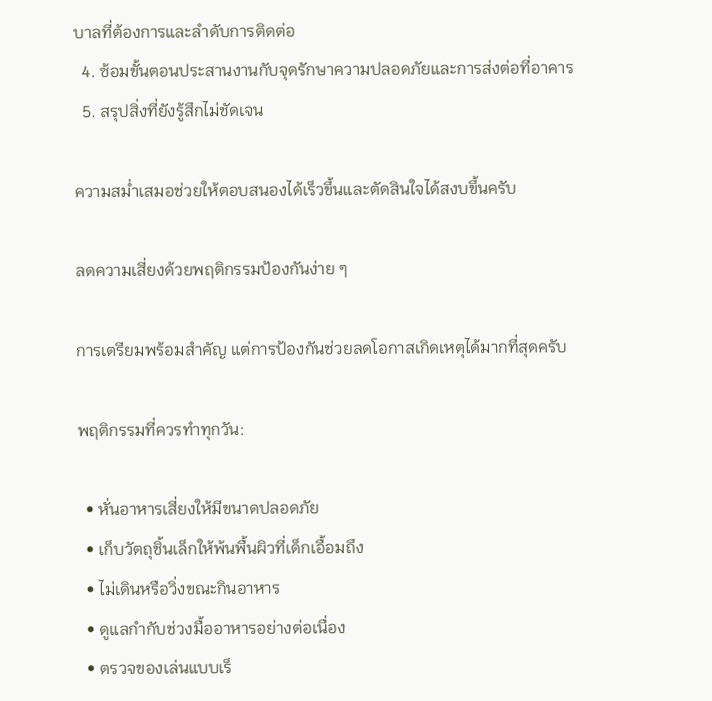บาลที่ต้องการและลำดับการติดต่อ
  4. ซ้อมขั้นตอนประสานงานกับจุดรักษาความปลอดภัยและการส่งต่อที่อาคาร
  5. สรุปสิ่งที่ยังรู้สึกไม่ชัดเจน

ความสม่ำเสมอช่วยให้ตอบสนองได้เร็วขึ้นและตัดสินใจได้สงบขึ้นครับ

ลดความเสี่ยงด้วยพฤติกรรมป้องกันง่าย ๆ

การเตรียมพร้อมสำคัญ แต่การป้องกันช่วยลดโอกาสเกิดเหตุได้มากที่สุดครับ

พฤติกรรมที่ควรทำทุกวัน:

  • หั่นอาหารเสี่ยงให้มีขนาดปลอดภัย
  • เก็บวัตถุชิ้นเล็กให้พ้นพื้นผิวที่เด็กเอื้อมถึง
  • ไม่เดินหรือวิ่งขณะกินอาหาร
  • ดูแลกำกับช่วงมื้ออาหารอย่างต่อเนื่อง
  • ตรวจของเล่นแบบเร็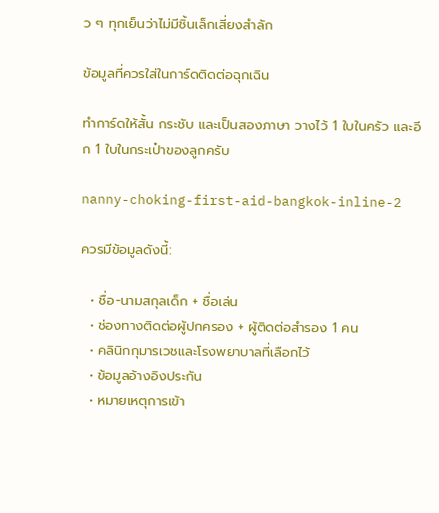ว ๆ ทุกเย็นว่าไม่มีชิ้นเล็กเสี่ยงสำลัก

ข้อมูลที่ควรใส่ในการ์ดติดต่อฉุกเฉิน

ทำการ์ดให้สั้น กระชับ และเป็นสองภาษา วางไว้ 1 ใบในครัว และอีก 1 ใบในกระเป๋าของลูกครับ

nanny-choking-first-aid-bangkok-inline-2

ควรมีข้อมูลดังนี้:

  • ชื่อ-นามสกุลเด็ก + ชื่อเล่น
  • ช่องทางติดต่อผู้ปกครอง + ผู้ติดต่อสำรอง 1 คน
  • คลินิกกุมารเวชและโรงพยาบาลที่เลือกไว้
  • ข้อมูลอ้างอิงประกัน
  • หมายเหตุการเข้า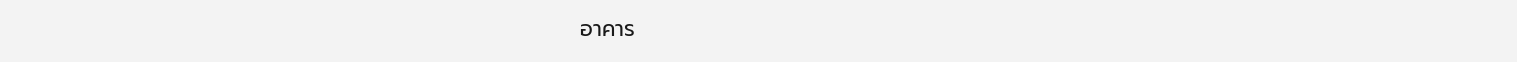อาคาร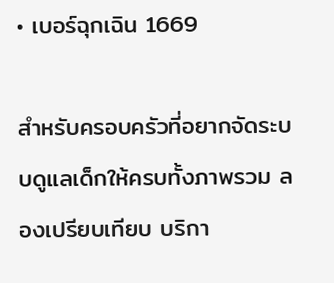• เบอร์ฉุกเฉิน 1669

สำหรับครอบครัวที่อยากจัดระบบดูแลเด็กให้ครบทั้งภาพรวม ลองเปรียบเทียบ บริกา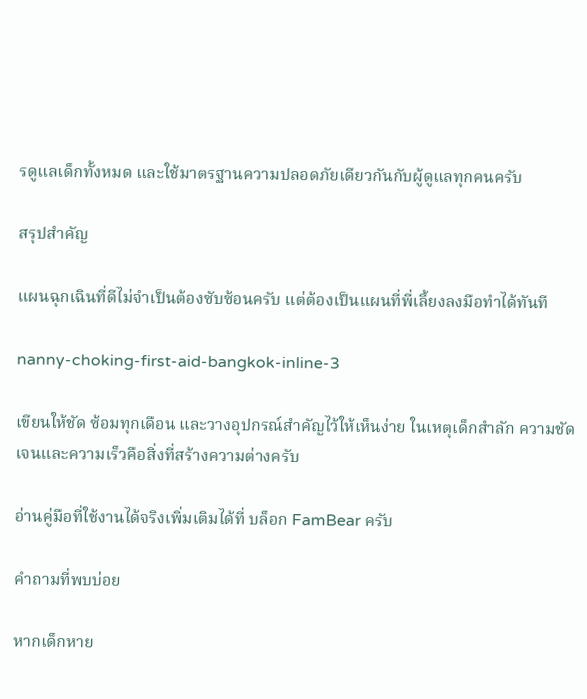รดูแลเด็กทั้งหมด และใช้มาตรฐานความปลอดภัยเดียวกันกับผู้ดูแลทุกคนครับ

สรุปสำคัญ

แผนฉุกเฉินที่ดีไม่จำเป็นต้องซับซ้อนครับ แต่ต้องเป็นแผนที่พี่เลี้ยงลงมือทำได้ทันที

nanny-choking-first-aid-bangkok-inline-3

เขียนให้ชัด ซ้อมทุกเดือน และวางอุปกรณ์สำคัญไว้ให้เห็นง่าย ในเหตุเด็กสำลัก ความชัดเจนและความเร็วคือสิ่งที่สร้างความต่างครับ

อ่านคู่มือที่ใช้งานได้จริงเพิ่มเติมได้ที่ บล็อก FamBear ครับ

คำถามที่พบบ่อย

หากเด็กหาย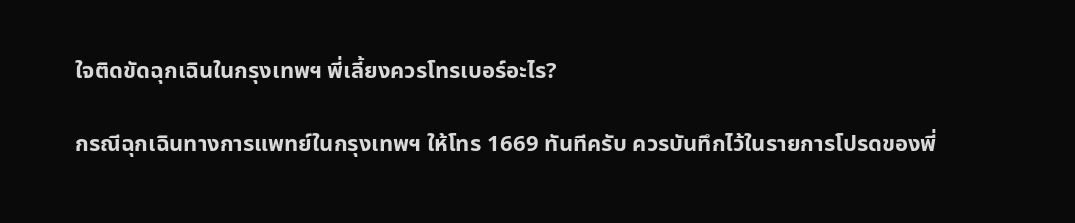ใจติดขัดฉุกเฉินในกรุงเทพฯ พี่เลี้ยงควรโทรเบอร์อะไร?

กรณีฉุกเฉินทางการแพทย์ในกรุงเทพฯ ให้โทร 1669 ทันทีครับ ควรบันทึกไว้ในรายการโปรดของพี่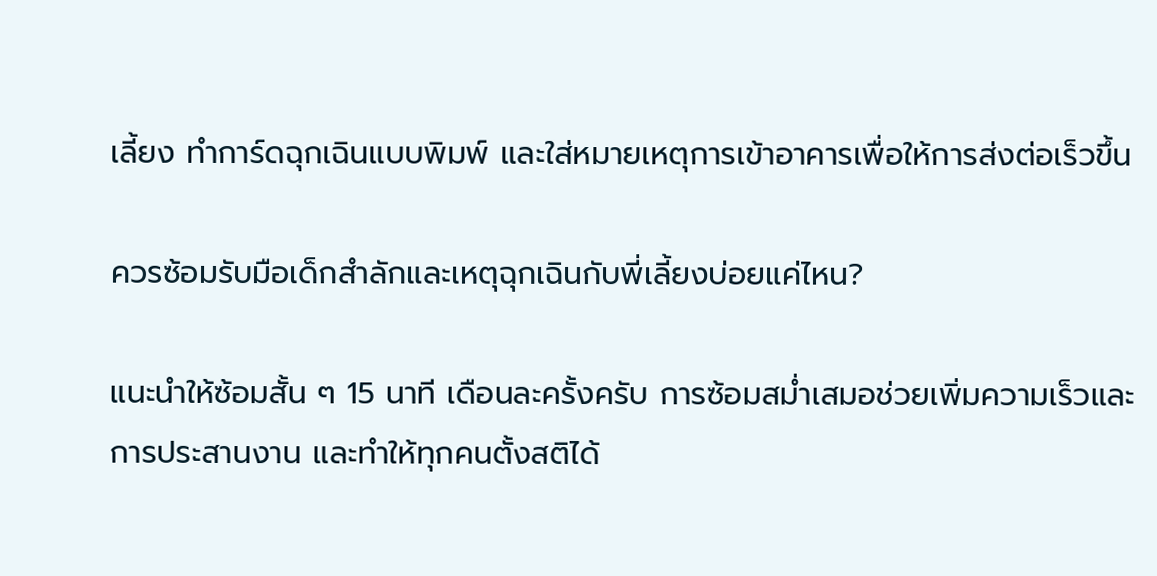เลี้ยง ทำการ์ดฉุกเฉินแบบพิมพ์ และใส่หมายเหตุการเข้าอาคารเพื่อให้การส่งต่อเร็วขึ้น

ควรซ้อมรับมือเด็กสำลักและเหตุฉุกเฉินกับพี่เลี้ยงบ่อยแค่ไหน?

แนะนำให้ซ้อมสั้น ๆ 15 นาที เดือนละครั้งครับ การซ้อมสม่ำเสมอช่วยเพิ่มความเร็วและการประสานงาน และทำให้ทุกคนตั้งสติได้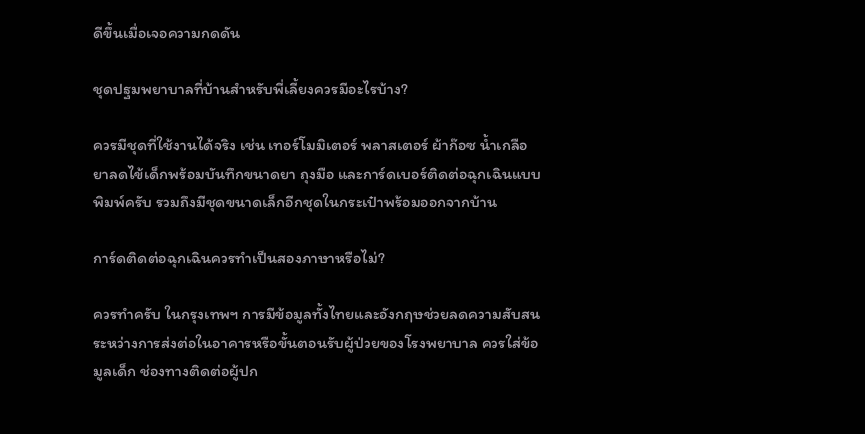ดีขึ้นเมื่อเจอความกดดัน

ชุดปฐมพยาบาลที่บ้านสำหรับพี่เลี้ยงควรมีอะไรบ้าง?

ควรมีชุดที่ใช้งานได้จริง เช่น เทอร์โมมิเตอร์ พลาสเตอร์ ผ้าก๊อซ น้ำเกลือ ยาลดไข้เด็กพร้อมบันทึกขนาดยา ถุงมือ และการ์ดเบอร์ติดต่อฉุกเฉินแบบพิมพ์ครับ รวมถึงมีชุดขนาดเล็กอีกชุดในกระเป๋าพร้อมออกจากบ้าน

การ์ดติดต่อฉุกเฉินควรทำเป็นสองภาษาหรือไม่?

ควรทำครับ ในกรุงเทพฯ การมีข้อมูลทั้งไทยและอังกฤษช่วยลดความสับสนระหว่างการส่งต่อในอาคารหรือขั้นตอนรับผู้ป่วยของโรงพยาบาล ควรใส่ข้อมูลเด็ก ช่องทางติดต่อผู้ปก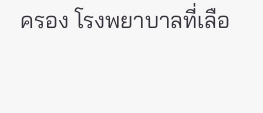ครอง โรงพยาบาลที่เลือ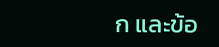ก และข้อ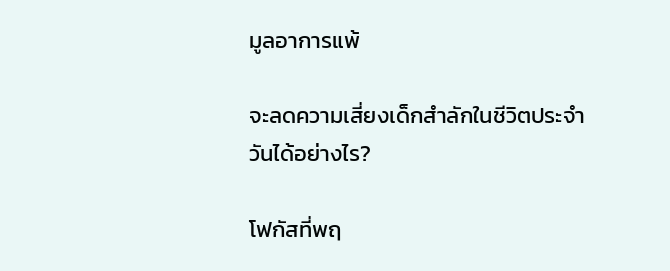มูลอาการแพ้

จะลดความเสี่ยงเด็กสำลักในชีวิตประจำวันได้อย่างไร?

โฟกัสที่พฤ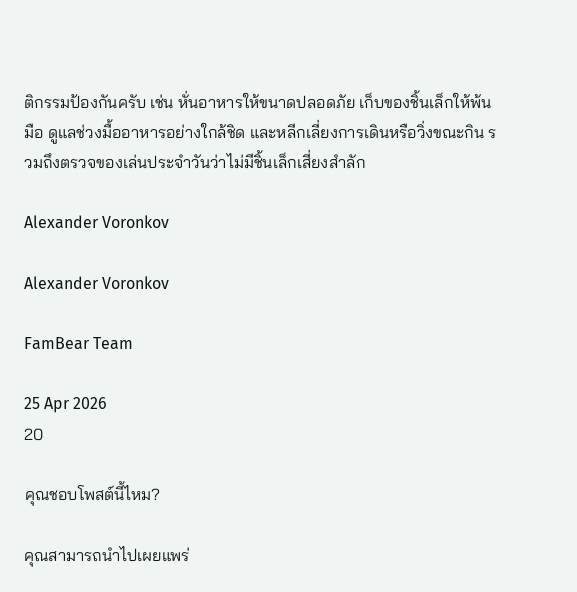ติกรรมป้องกันครับ เช่น หั่นอาหารให้ขนาดปลอดภัย เก็บของชิ้นเล็กให้พ้นมือ ดูแลช่วงมื้ออาหารอย่างใกล้ชิด และหลีกเลี่ยงการเดินหรือวิ่งขณะกิน รวมถึงตรวจของเล่นประจำวันว่าไม่มีชิ้นเล็กเสี่ยงสำลัก

Alexander Voronkov

Alexander Voronkov

FamBear Team

25 Apr 2026
20

คุณชอบโพสต์นี้ไหม?

คุณสามารถนำไปเผยแพร่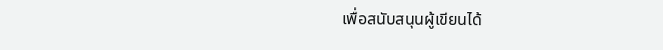เพื่อสนับสนุนผู้เขียนได้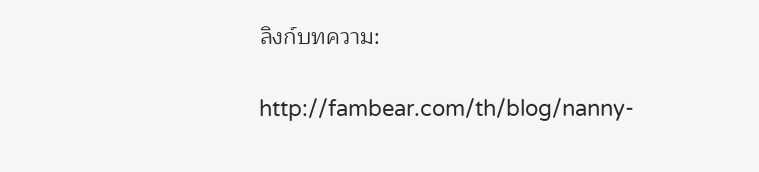ลิงก์บทความ:

http://fambear.com/th/blog/nanny-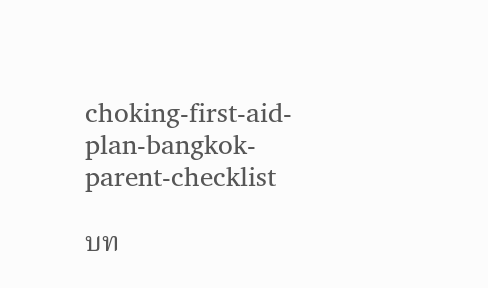choking-first-aid-plan-bangkok-parent-checklist

บท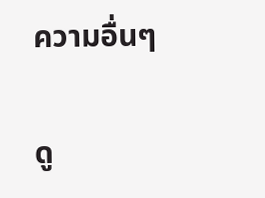ความอื่นๆ

ดู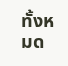ทั้งหมด